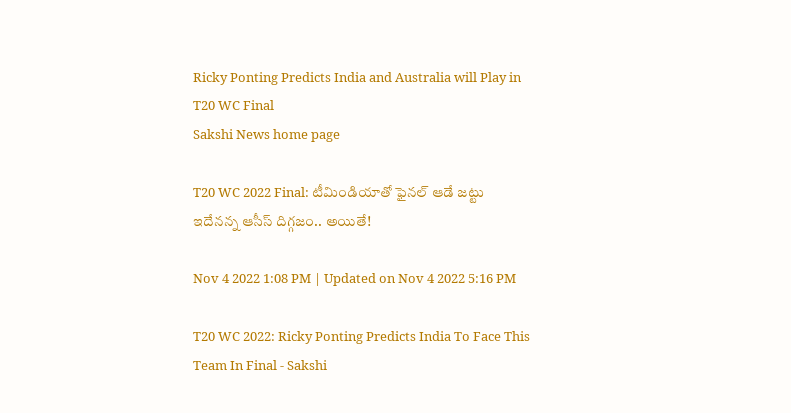Ricky Ponting Predicts India and Australia will Play in T20 WC Final
Sakshi News home page

T20 WC 2022 Final: టీమిండియాతో ఫైనల్‌ ఆడే జట్టు ఇదేనన్న ఆసీస్‌ దిగ్గజం.. అయితే!

Nov 4 2022 1:08 PM | Updated on Nov 4 2022 5:16 PM

T20 WC 2022: Ricky Ponting Predicts India To Face This Team In Final - Sakshi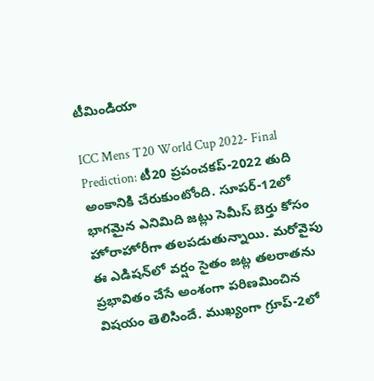టీమిండియా

ICC Mens T20 World Cup 2022- Final Prediction: టీ20 ప్రపంచకప్‌-2022 తుది అంకానికి చేరుకుంటోంది. సూపర్‌-12లో భాగమైన ఎనిమిది జట్లు సెమీస్‌ బెర్తు కోసం హోరాహోరీగా తలపడుతున్నాయి. మరోవైపు ఈ ఎడిషన్‌లో వర్షం సైతం జట్ల తలరాతను ప్రభావితం చేసే అంశంగా పరిణమించిన విషయం తెలిసిందే. ముఖ్యంగా గ్రూప్‌-2లో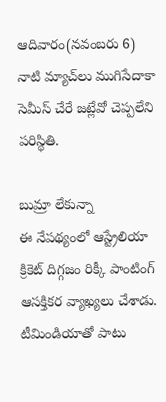ఆదివారం(నవంబరు 6) నాటి మ్యాచ్‌లు ముగిసేదాకా సెమీస్‌ చేరే జట్లేవో చెప్పలేని పరిస్థితి.

బుమ్రా లేకున్నా
ఈ నేపథ్యంలో ఆస్ట్రేలియా క్రికెట్‌ దిగ్గజం రిక్కీ పాంటింగ్‌ ఆసక్తికర వ్యాఖ్యలు చేశాడు. టీమిండియాతో పాటు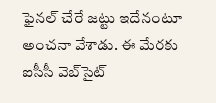ఫైనల్‌ చేరే జట్టు ఇదేనంటూ అంచనా వేశాడు. ఈ మేరకు ఐసీసీ వెబ్‌సైట్‌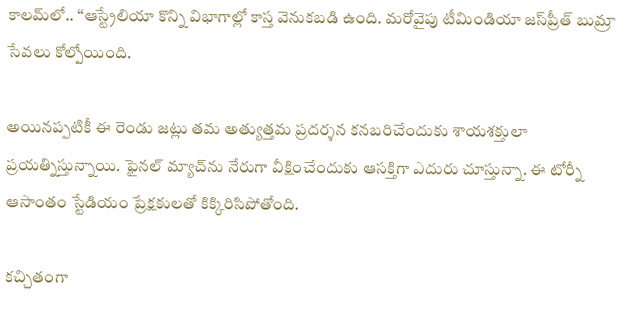కాలమ్‌లో.. ‘‘ఆస్ట్రేలియా కొన్ని విభాగాల్లో కాస్త వెనుకబడి ఉంది. మరోవైపు టీమిండియా జస్‌ప్రీత్‌ బుమ్రా సేవలు కోల్పోయింది.

అయినప్పటికీ ఈ రెండు జట్లు తమ అత్యుత్తమ ప్రదర్శన కనబరిచేందుకు శాయశక్తులా ప్రయత్నిస్తున్నాయి. ఫైనల్‌ మ్యాచ్‌ను నేరుగా వీక్షించేందుకు ఆసక్తిగా ఎదురు చూస్తున్నా. ఈ టోర్నీ ఆసాంతం స్టేడియం ప్రేక్షకులతో కిక్కిరిసిపోతోంది.

కచ్చితంగా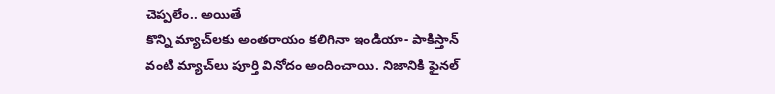చెప్పలేం.. అయితే
కొన్ని మ్యాచ్‌లకు అంతరాయం కలిగినా ఇండియా- పాకిస్తాన్‌ వంటి మ్యాచ్‌లు పూర్తి వినోదం అందించాయి. నిజానికి ఫైనల్‌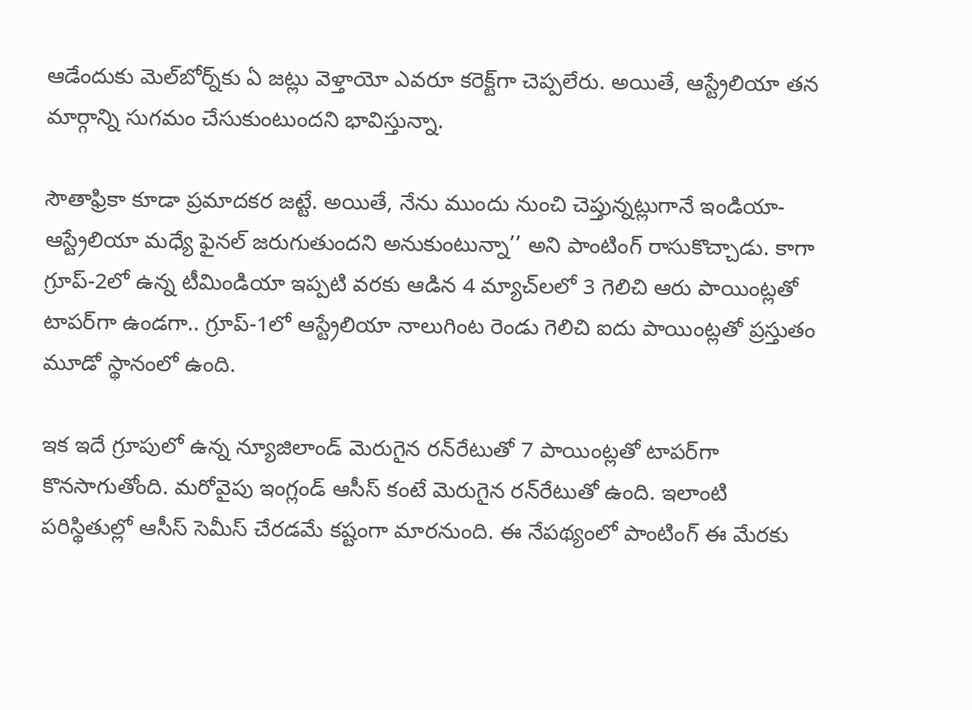ఆడేందుకు మెల్‌బోర్న్‌కు ఏ జట్లు వెళ్తాయో ఎవరూ కరెక్ట్‌గా చెప్పలేరు. అయితే, ఆస్ట్రేలియా తన మార్గాన్ని సుగమం చేసుకుంటుందని భావిస్తున్నా.

సౌతాఫ్రికా కూడా ప్రమాదకర జట్టే. అయితే, నేను ముందు నుంచి చెప్తున్నట్లుగానే ఇండియా- ఆస్ట్రేలియా మధ్యే ఫైనల్‌ జరుగుతుందని అనుకుంటున్నా’’ అని పాంటింగ్‌ రాసుకొచ్చాడు. కాగా గ్రూప్‌-2లో ఉన్న టీమిండియా ఇప్పటి వరకు ఆడిన 4 మ్యాచ్‌లలో 3 గెలిచి ఆరు పాయింట్లతో టాపర్‌గా ఉండగా.. గ్రూప్‌-1లో ఆస్ట్రేలియా నాలుగింట రెండు గెలిచి ఐదు పాయింట్లతో ప్రస్తుతం మూడో స్థానంలో ఉంది.

ఇక ఇదే గ్రూపులో ఉన్న న్యూజిలాండ్‌ మెరుగైన రన్‌రేటుతో 7 పాయింట్లతో టాపర్‌గా కొనసాగుతోంది. మరోవైపు ఇంగ్లండ్‌ ఆసీస్‌ కంటే మెరుగైన రన్‌రేటుతో ఉంది. ఇలాంటి పరిస్థితుల్లో ఆసీస్‌ సెమీస్‌ చేరడమే కష్టంగా మారనుంది. ఈ నేపథ్యంలో పాంటింగ్‌ ఈ మేరకు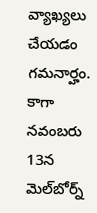వ్యాఖ్యలు చేయడం గమనార్హం.  కాగా నవంబరు 13న మెల్‌బోర్న్‌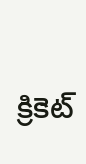క్రికెట్‌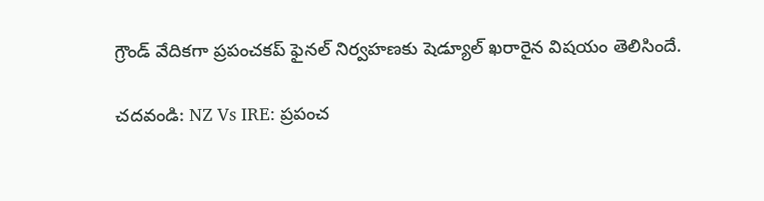గ్రౌండ్‌ వేదికగా ప్రపంచకప్‌ ఫైనల్‌ నిర్వహణకు షెడ్యూల్‌ ఖరారైన విషయం తెలిసిందే.

చదవండి: NZ Vs IRE: ప్రపంచ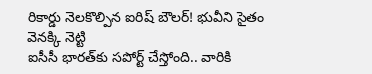రికార్డు నెలకొల్పిన ఐరిష్‌ బౌలర్‌! భువీని సైతం వెనక్కి నెట్టి
ఐసీసీ భారత్‌కు సపోర్ట్‌ చేస్తోంది.. వారికి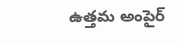ఉత్తమ అంపైర్‌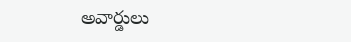అవార్డులు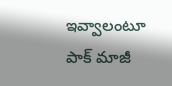ఇవ్వాలంటూ పాక్‌ మాజీ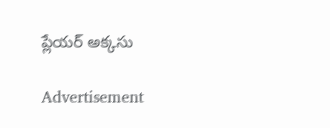ప్లేయర్‌ అక్కసు

Advertisement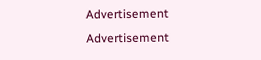Advertisement
Advertisement